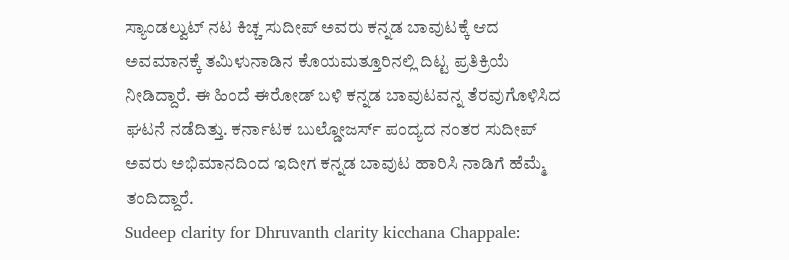ಸ್ಯಾಂಡಲ್ವುಟ್ ನಟ ಕಿಚ್ಚ ಸುದೀಪ್ ಅವರು ಕನ್ನಡ ಬಾವುಟಕ್ಕೆ ಆದ ಅವಮಾನಕ್ಕೆ ತಮಿಳುನಾಡಿನ ಕೊಯಮತ್ತೂರಿನಲ್ಲಿ ದಿಟ್ಟ ಪ್ರತಿಕ್ರಿಯೆ ನೀಡಿದ್ದಾರೆ. ಈ ಹಿಂದೆ ಈರೋಡ್ ಬಳಿ ಕನ್ನಡ ಬಾವುಟವನ್ನ ತೆರವುಗೊಳಿಸಿದ ಘಟನೆ ನಡೆದಿತ್ತು. ಕರ್ನಾಟಕ ಬುಲ್ಡೋಜರ್ಸ್ ಪಂದ್ಯದ ನಂತರ ಸುದೀಪ್ ಅವರು ಅಭಿಮಾನದಿಂದ ಇದೀಗ ಕನ್ನಡ ಬಾವುಟ ಹಾರಿಸಿ ನಾಡಿಗೆ ಹೆಮ್ಮೆ ತಂದಿದ್ದಾರೆ.
Sudeep clarity for Dhruvanth clarity kicchana Chappale: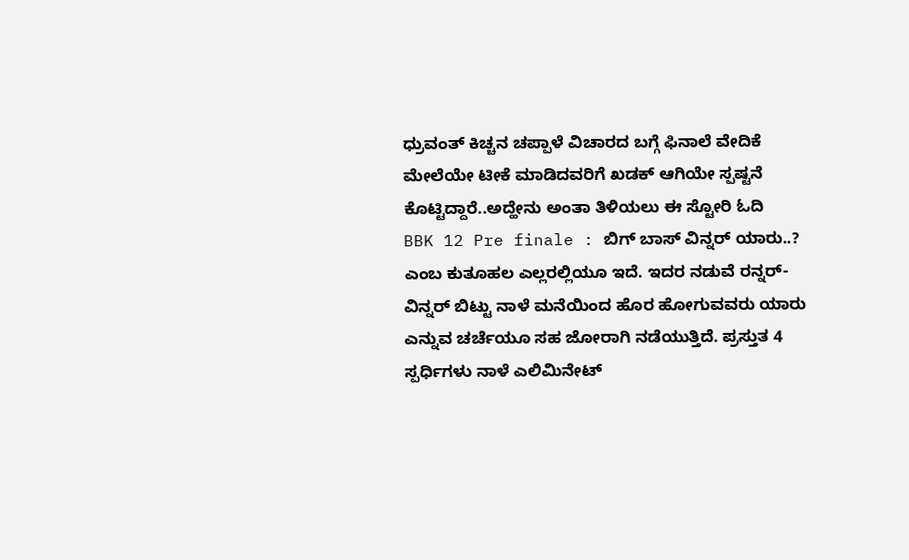ಧ್ರುವಂತ್ ಕಿಚ್ಚನ ಚಪ್ಪಾಳೆ ವಿಚಾರದ ಬಗ್ಗೆ ಫಿನಾಲೆ ವೇದಿಕೆ ಮೇಲೆಯೇ ಟೀಕೆ ಮಾಡಿದವರಿಗೆ ಖಡಕ್ ಆಗಿಯೇ ಸ್ಪಷ್ಟನೆ ಕೊಟ್ಟಿದ್ದಾರೆ..ಅದ್ಹೇನು ಅಂತಾ ತಿಳಿಯಲು ಈ ಸ್ಟೋರಿ ಓದಿ
BBK 12 Pre finale : ಬಿಗ್ ಬಾಸ್ ವಿನ್ನರ್ ಯಾರು..? ಎಂಬ ಕುತೂಹಲ ಎಲ್ಲರಲ್ಲಿಯೂ ಇದೆ. ಇದರ ನಡುವೆ ರನ್ನರ್-ವಿನ್ನರ್ ಬಿಟ್ಟು ನಾಳೆ ಮನೆಯಿಂದ ಹೊರ ಹೋಗುವವರು ಯಾರು ಎನ್ನುವ ಚರ್ಚೆಯೂ ಸಹ ಜೋರಾಗಿ ನಡೆಯುತ್ತಿದೆ. ಪ್ರಸ್ತುತ 4 ಸ್ಪರ್ಧಿಗಳು ನಾಳೆ ಎಲಿಮಿನೇಟ್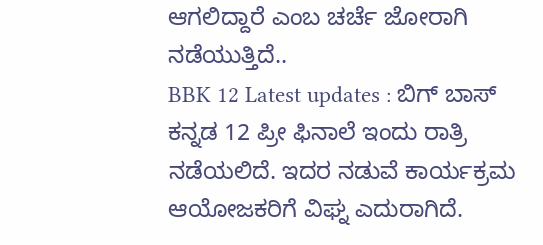ಆಗಲಿದ್ದಾರೆ ಎಂಬ ಚರ್ಚೆ ಜೋರಾಗಿ ನಡೆಯುತ್ತಿದೆ..
BBK 12 Latest updates : ಬಿಗ್ ಬಾಸ್ ಕನ್ನಡ 12 ಪ್ರೀ ಫಿನಾಲೆ ಇಂದು ರಾತ್ರಿ ನಡೆಯಲಿದೆ. ಇದರ ನಡುವೆ ಕಾರ್ಯಕ್ರಮ ಆಯೋಜಕರಿಗೆ ವಿಘ್ನ ಎದುರಾಗಿದೆ.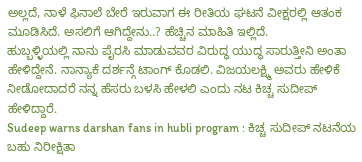ಅಲ್ಲದೆ, ನಾಳೆ ಫಿನಾಲೆ ಬೇರೆ ಇರುವಾಗ ಈ ರೀತಿಯ ಘಟನೆ ವೀಕ್ಷರಲ್ಲಿ ಆತಂಕ ಮೂಡಿಸಿದೆ. ಅಸಲಿಗೆ ಆಗಿದ್ದೇನು..? ಹೆಚ್ಚಿನ ಮಾಹಿತಿ ಇಲ್ಲಿದೆ.
ಹುಬ್ಬಳ್ಳಿಯಲ್ಲಿ ನಾನು ಪೈರಸಿ ಮಾಡುವವರ ವಿರುದ್ಧ ಯುದ್ಧ ಸಾರುತ್ತೀನಿ ಅಂತಾ ಹೇಳಿದ್ದೇನೆ. ನಾನ್ಯಾಕೆ ದರ್ಶನ್ಗೆ ಟಾಂಗ್ ಕೊಡಲಿ. ವಿಜಯಲಕ್ಷ್ಮಿ ಅವರು ಹೇಳಿಕೆ ನೀಡೋದಾದರೆ ನನ್ನ ಹೆಸರು ಬಳಸಿ ಹೇಳಲಿ ಎಂದು ನಟ ಕಿಚ್ಚ ಸುದೀಪ್ ಹೇಳಿದ್ದಾರೆ.
Sudeep warns darshan fans in hubli program : ಕಿಚ್ಚ ಸುದೀಪ್ ನಟನೆಯ ಬಹು ನಿರೀಕ್ಷಿತಾ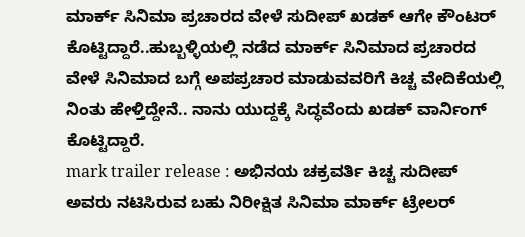ಮಾರ್ಕ್ ಸಿನಿಮಾ ಪ್ರಚಾರದ ವೇಳೆ ಸುದೀಪ್ ಖಡಕ್ ಆಗೇ ಕೌಂಟರ್ ಕೊಟ್ಟಿದ್ದಾರೆ..ಹುಬ್ಬಳ್ಳಿಯಲ್ಲಿ ನಡೆದ ಮಾರ್ಕ್ ಸಿನಿಮಾದ ಪ್ರಚಾರದ ವೇಳೆ ಸಿನಿಮಾದ ಬಗ್ಗೆ ಅಪಪ್ರಚಾರ ಮಾಡುವವರಿಗೆ ಕಿಚ್ಚ ವೇದಿಕೆಯಲ್ಲಿ ನಿಂತು ಹೇಳ್ತಿದ್ದೇನೆ.. ನಾನು ಯುದ್ದಕ್ಕೆ ಸಿದ್ಧವೆಂದು ಖಡಕ್ ವಾರ್ನಿಂಗ್ ಕೊಟ್ಟಿದ್ದಾರೆ.
mark trailer release : ಅಭಿನಯ ಚಕ್ರವರ್ತಿ ಕಿಚ್ಚ ಸುದೀಪ್ ಅವರು ನಟಿಸಿರುವ ಬಹು ನಿರೀಕ್ಷಿತ ಸಿನಿಮಾ ಮಾರ್ಕ್ ಟ್ರೇಲರ್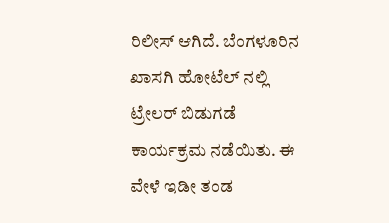ರಿಲೀಸ್ ಆಗಿದೆ. ಬೆಂಗಳೂರಿನ ಖಾಸಗಿ ಹೋಟೆಲ್ ನಲ್ಲಿ ಟ್ರೇಲರ್ ಬಿಡುಗಡೆ ಕಾರ್ಯಕ್ರಮ ನಡೆಯಿತು. ಈ ವೇಳೆ ಇಡೀ ತಂಡ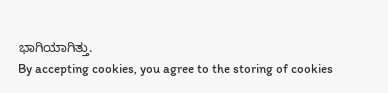ಭಾಗಿಯಾಗಿತ್ತು.
By accepting cookies, you agree to the storing of cookies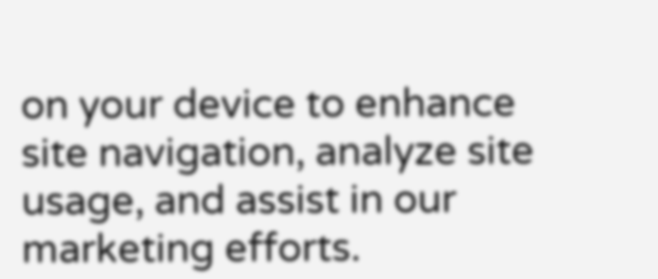on your device to enhance site navigation, analyze site usage, and assist in our marketing efforts.